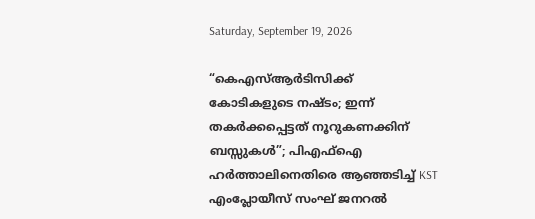Saturday, September 19, 2026

“കെഎസ്ആർടിസിക്ക് കോടികളുടെ നഷ്ടം; ഇന്ന് തകർക്കപ്പെട്ടത് നൂറുകണക്കിന് ബസ്സുകൾ”; പിഎഫ്ഐ ഹർത്താലിനെതിരെ ആഞ്ഞടിച്ച് KST എംപ്ലോയീസ് സംഘ് ജനറൽ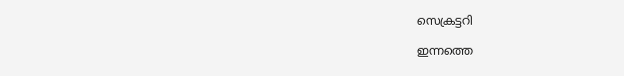സെക്രട്ടറി

ഇന്നത്തെ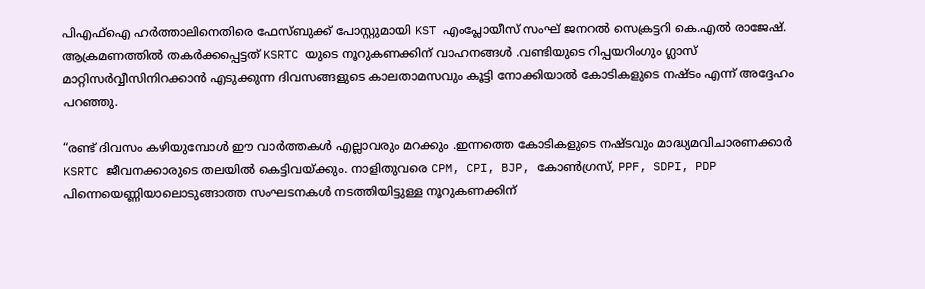പിഎഫ്ഐ ഹർത്താലിനെതിരെ ഫേസ്ബുക്ക് പോസ്റ്റുമായി KST എംപ്ലോയീസ് സംഘ് ജനറൽ സെക്രട്ടറി കെ.എൽ രാജേഷ്. ആക്രമണത്തിൽ തകർക്കപ്പെട്ടത് KSRTC യുടെ നൂറുകണക്കിന് വാഹനങ്ങൾ .വണ്ടിയുടെ റിപ്പയറിംഗും ഗ്ലാസ് മാറ്റിസർവ്വീസിനിറക്കാൻ എടുക്കുന്ന ദിവസങ്ങളുടെ കാലതാമസവും കൂട്ടി നോക്കിയാൽ കോടികളുടെ നഷ്ടം എന്ന് അദ്ദേഹം പറഞ്ഞു.

“രണ്ട് ദിവസം കഴിയുമ്പോൾ ഈ വാർത്തകൾ എല്ലാവരും മറക്കും .ഇന്നത്തെ കോടികളുടെ നഷ്ടവും മാദ്ധ്യമവിചാരണക്കാർ KSRTC ജീവനക്കാരുടെ തലയിൽ കെട്ടിവയ്ക്കും. നാളിതുവരെ CPM, CPI, BJP, കോൺഗ്രസ്, PPF, SDPI, PDP പിന്നെയെണ്ണിയാലൊടുങ്ങാത്ത സംഘടനകൾ നടത്തിയിട്ടുള്ള നൂറുകണക്കിന്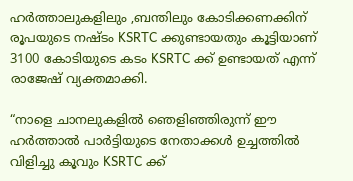ഹർത്താലുകളിലും ,ബന്തിലും കോടിക്കണക്കിന് രൂപയുടെ നഷ്ടം KSRTC ക്കുണ്ടായതും കൂട്ടിയാണ് 3100 കോടിയുടെ കടം KSRTC ക്ക് ഉണ്ടായത് എന്ന് രാജേഷ് വ്യക്തമാക്കി.

“നാളെ ചാനലുകളിൽ ഞെളിഞ്ഞിരുന്ന് ഈ ഹർത്താൽ പാർട്ടിയുടെ നേതാക്കൾ ഉച്ചത്തിൽ വിളിച്ചു കൂവും KSRTC ക്ക്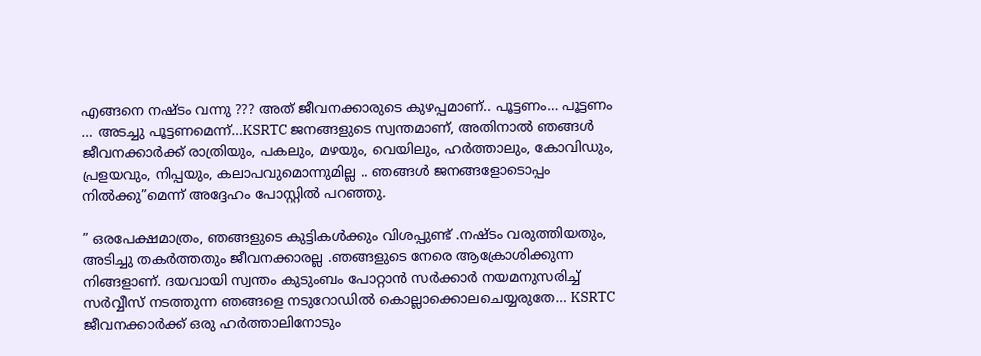എങ്ങനെ നഷ്ടം വന്നു ??? അത് ജീവനക്കാരുടെ കുഴപ്പമാണ്.. പൂട്ടണം… പൂട്ടണം … അടച്ചു പൂട്ടണമെന്ന്…KSRTC ജനങ്ങളുടെ സ്വന്തമാണ്, അതിനാൽ ഞങ്ങൾ ജീവനക്കാർക്ക് രാത്രിയും, പകലും, മഴയും, വെയിലും, ഹർത്താലും, കോവിഡും, പ്രളയവും, നിപ്പയും, കലാപവുമൊന്നുമില്ല .. ഞങ്ങൾ ജനങ്ങളോടൊപ്പം നിൽക്കു”മെന്ന് അദ്ദേഹം പോസ്റ്റിൽ പറഞ്ഞു.

” ഒരപേക്ഷമാത്രം, ഞങ്ങളുടെ കുട്ടികൾക്കും വിശപ്പുണ്ട് .നഷ്ടം വരുത്തിയതും, അടിച്ചു തകർത്തതും ജീവനക്കാരല്ല .ഞങ്ങളുടെ നേരെ ആക്രോശിക്കുന്ന നിങ്ങളാണ്. ദയവായി സ്വന്തം കുടുംബം പോറ്റാൻ സർക്കാർ നയമനുസരിച്ച് സർവ്വീസ് നടത്തുന്ന ഞങ്ങളെ നടുറോഡിൽ കൊല്ലാക്കൊലചെയ്യരുതേ… KSRTC ജീവനക്കാർക്ക് ഒരു ഹർത്താലിനോടും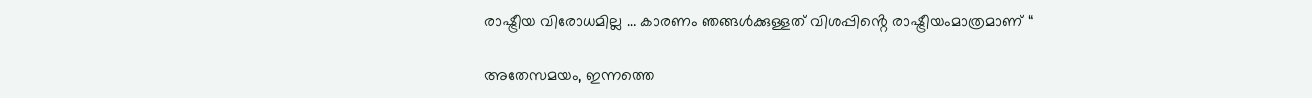രാഷ്ട്രീയ വിരോധമില്ല … കാരണം ഞങ്ങൾക്കുള്ളത് വിശപ്പിൻ്റെ രാഷ്ട്രീയംമാത്രമാണ് “

അതേസമയം, ഇന്നത്തെ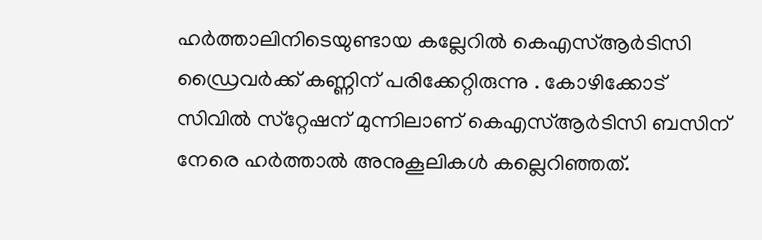ഹര്‍ത്താലിനിടെയുണ്ടായ കല്ലേറില്‍ കെഎസ്ആര്‍ടിസി ഡ്രൈവര്‍ക്ക് കണ്ണിന് പരിക്കേറ്റിരുന്നു . കോഴിക്കോട് സിവില്‍ സ്‌റ്റേഷന് മുന്നിലാണ് കെഎസ്ആര്‍ടിസി ബസിന് നേരെ ഹര്‍ത്താല്‍ അനുകൂലികള്‍ കല്ലെറിഞ്ഞത്.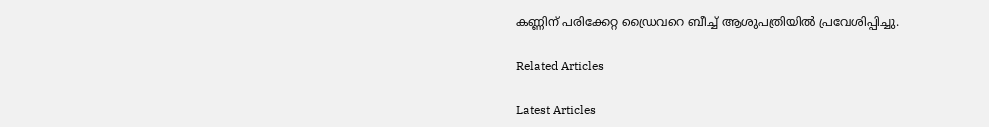കണ്ണിന് പരിക്കേറ്റ ഡ്രൈവറെ ബീച്ച് ആശുപത്രിയില്‍ പ്രവേശിപ്പിച്ചു.

Related Articles

Latest Articles